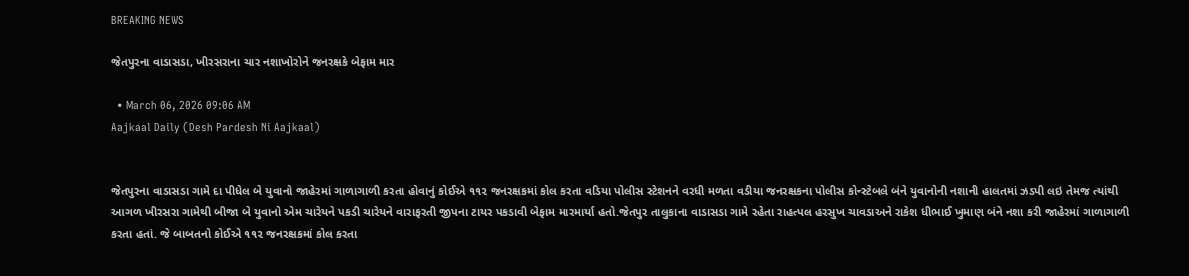BREAKING NEWS

જેતપુરના વાડાસડા, ખીરસરાના ચાર નશાખોરોને જનરક્ષકે બેફામ માર

  • March 06, 2026 09:06 AM
Aajkaal Daily (Desh Pardesh Ni Aajkaal)


જેતપુરના વાડાસડા ગામે દા પીધેલ બે યુવાનો જાહેરમાં ગાળાગાળી કરતા હોવાનું કોઈએ ૧૧૨ જનરક્ષકમાં કોલ કરતા વડિયા પોલીસ સ્ટેશનને વરધી મળતા વડીયા જનરક્ષકના પોલીસ કોન્સ્ટેબલે બંને યુવાનોની નશાની હાલતમાં ઝડપી લઇ તેમજ ત્યાંથી આગળ ખીરસરા ગામેથી બીજા બે યુવાનો એમ ચારેયને પકડી ચારેયને વારાફરતી જીપના ટાયર પકડાવી બેફામ મારમાર્યા હતો.જેતપુર તાલુકાના વાડાસડા ગામે રહેતા રાહત્પલ હરસુખ ચાવડાઅને રાકેશ ધીભાઈ ખુમાણ બંને નશા કરી જાહેરમાં ગાળાગાળી કરતા હતાં. જે બાબતનો કોઈએ ૧૧૨ જનરક્ષકમાં કોલ કરતા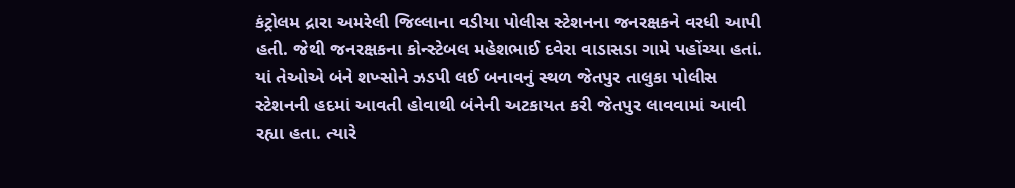કંટ્રોલમ દ્રારા અમરેલી જિલ્લાના વડીયા પોલીસ સ્ટેશનના જનરક્ષકને વરધી આપી હતી. જેથી જનરક્ષકના કોન્સ્ટેબલ મહેશભાઈ દવેરા વાડાસડા ગામે પહોંચ્યા હતાં. યાં તેઓએ બંને શખ્સોને ઝડપી લઈ બનાવનું સ્થળ જેતપુર તાલુકા પોલીસ સ્ટેશનની હદમાં આવતી હોવાથી બંનેની અટકાયત કરી જેતપુર લાવવામાં આવી રહ્યા હતા. ત્યારે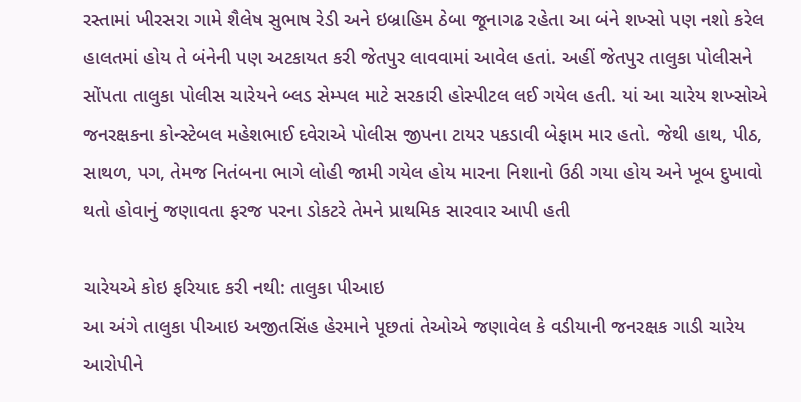રસ્તામાં ખીરસરા ગામે શૈલેષ સુભાષ રેડી અને ઇબ્રાહિમ ઠેબા જૂનાગઢ રહેતા આ બંને શખ્સો પણ નશો કરેલ હાલતમાં હોય તે બંનેની પણ અટકાયત કરી જેતપુર લાવવામાં આવેલ હતાં. અહીં જેતપુર તાલુકા પોલીસને સોંપતા તાલુકા પોલીસ ચારેયને બ્લડ સેમ્પલ માટે સરકારી હોસ્પીટલ લઈ ગયેલ હતી. યાં આ ચારેય શખ્સોએ જનરક્ષકના કોન્સ્ટેબલ મહેશભાઈ દવેરાએ પોલીસ જીપના ટાયર પકડાવી બેફામ માર હતો. જેથી હાથ, પીઠ, સાથળ, પગ, તેમજ નિતંબના ભાગે લોહી જામી ગયેલ હોય મારના નિશાનો ઉઠી ગયા હોય અને ખૂબ દુખાવો થતો હોવાનું જણાવતા ફરજ પરના ડોકટરે તેમને પ્રાથમિક સારવાર આપી હતી

ચારેયએ કોઇ ફરિયાદ કરી નથી: તાલુકા પીઆઇ
આ અંગે તાલુકા પીઆઇ અજીતસિંહ હેરમાને પૂછતાં તેઓએ જણાવેલ કે વડીયાની જનરક્ષક ગાડી ચારેય આરોપીને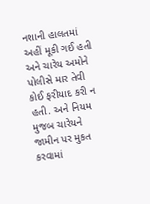નશાની હાલતમાં અહીં મૂકી ગઈ હતી અને ચારેય અમોને પોલીસે માર તેવી કોઈ ફરીયાદ કરી ન હતી. અને નિયમ મુજબ ચારેયને જામીન પર મુકત કરવામાં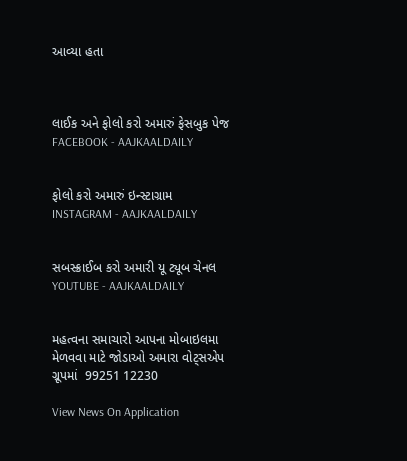આવ્યા હતા



લાઈક અને ફોલો કરો અમારું ફેસબુક પેજ FACEBOOK - AAJKAALDAILY


ફોલો કરો અમારું ઇન્સ્ટાગ્રામ INSTAGRAM - AAJKAALDAILY


સબસ્ક્રાઈબ કરો અમારી યૂ ટ્યૂબ ચેનલ YOUTUBE - AAJKAALDAILY


મહત્વના સમાચારો આપના મોબાઇલમા મેળવવા માટે જોડાઓ અમારા વોટ્સએપ ગ્રૂપમાં  99251 12230

View News On Application